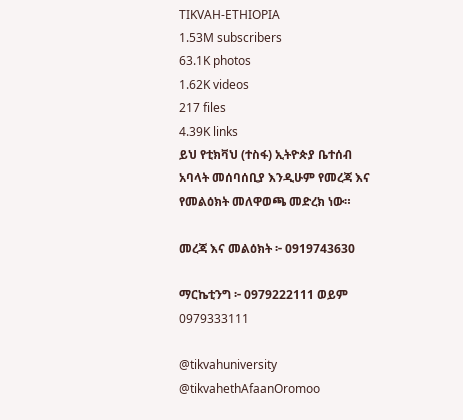TIKVAH-ETHIOPIA
1.53M subscribers
63.1K photos
1.62K videos
217 files
4.39K links
ይህ የቲክቫህ (ተስፋ) ኢትዮጵያ ቤተሰብ አባላት መሰባሰቢያ እንዲሁም የመረጃ እና የመልዕክት መለዋወጫ መድረክ ነው።

መረጃ እና መልዕክት ፦ 0919743630

ማርኬቲንግ ፦ 0979222111 ወይም
0979333111

@tikvahuniversity
@tikvahethAfaanOromoo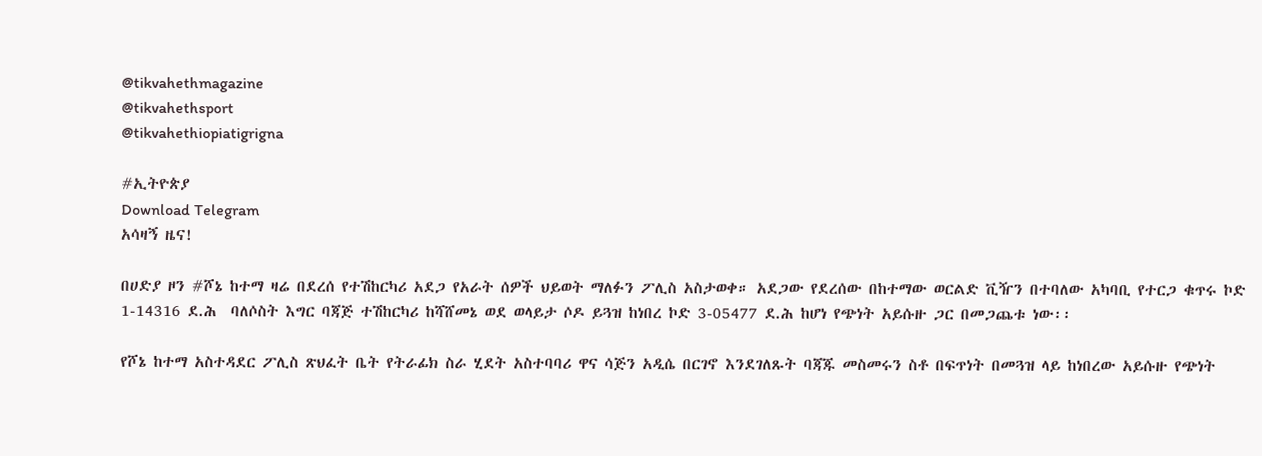@tikvahethmagazine
@tikvahethsport
@tikvahethiopiatigrigna

#ኢትዮጵያ
Download Telegram
አሳዛኝ ዜና!

በሀድያ ዞን #ሾኔ ከተማ ዛሬ በደረሰ የተሽከርካሪ አደጋ የአራት ሰዎች ህይወት ማለፉን ፖሊስ አስታወቀ። አደጋው የደረሰው በከተማው ወርልድ ቪዥን በተባለው አካባቢ የተርጋ ቁጥሩ ኮድ 1-14316 ደ.ሕ  ባለሶስት እግር ባጃጅ ተሽከርካሪ ከሻሸመኔ ወደ ወላይታ ሶዶ ይጓዝ ከነበረ ኮድ 3-05477 ደ.ሕ ከሆነ የጭነት አይሱዙ ጋር በመጋጨቱ ነው፡፡

የሾኔ ከተማ አስተዳደር ፖሊስ ጽህፈት ቤት የትራፊክ ስራ ሂደት አስተባባሪ ዋና ሳጅን አዲሴ በርገኖ እንደገለጹት ባጃጁ መስመሩን ስቶ በፍጥነት በመጓዝ ላይ ከነበረው አይሱዙ የጭነት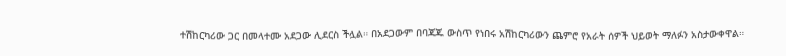ተሽከርካሪው ጋር በመላተሙ አደጋው ሊደርስ ችሏል። በአደጋውም በባጃጁ ውስጥ የነበሩ አሽከርካሪውን ጨምሮ የአራት ሰዎች ህይወት ማለፉን አስታውቀዋል።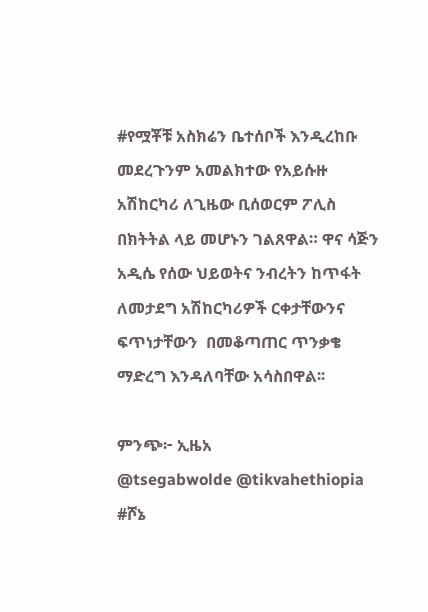#የሟቾቹ አስክሬን ቤተሰቦች እንዲረከቡ መደረጉንም አመልክተው የአይሱዙ አሽከርካሪ ለጊዜው ቢሰወርም ፖሊስ በክትትል ላይ መሆኑን ገልጸዋል። ዋና ሳጅን አዲሴ የሰው ህይወትና ንብረትን ከጥፋት ለመታደግ አሽከርካሪዎች ርቀታቸውንና ፍጥነታቸውን  በመቆጣጠር ጥንቃቄ ማድረግ እንዳለባቸው አሳስበዋል፡፡

ምንጭ፦ ኢዜአ
@tsegabwolde @tikvahethiopia
#ሾኔ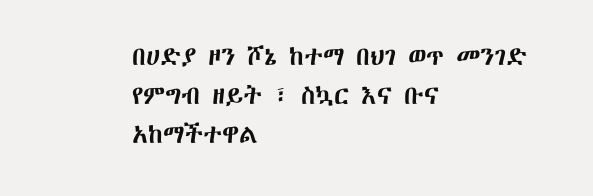በሀድያ ዞን ሾኔ ከተማ በህገ ወጥ መንገድ የምግብ ዘይት ፣ ስኳር እና ቡና አከማችተዋል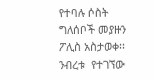የተባሉ ሶስት ግለሰቦች መያዙን ፖሊስ አስታወቀ፡፡ ንብረቱ  የተገኘው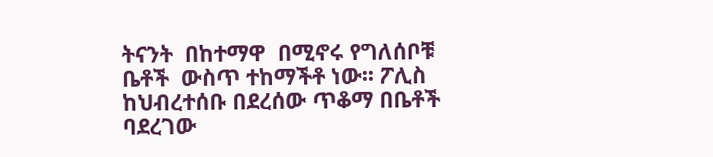ትናንት  በከተማዋ  በሚኖሩ የግለሰቦቹ  ቤቶች  ውስጥ ተከማችቶ ነው፡፡ ፖሊስ ከህብረተሰቡ በደረሰው ጥቆማ በቤቶች ባደረገው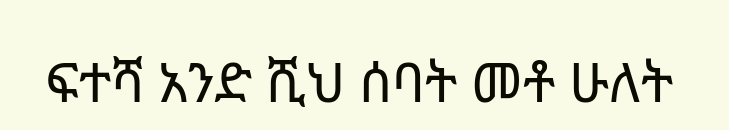ፍተሻ አንድ ሺህ ሰባት መቶ ሁለት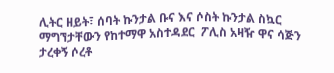ሊትር ዘይት፣ ሰባት ኩንታል ቡና እና ሶስት ኩንታል ስኳር ማግኘታቸውን የከተማዋ አስተዳደር  ፖሊስ አዛዥ ዋና ሳጅን ታረቀኝ ሶረቶ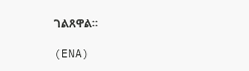ገልጸዋል።

(ENA)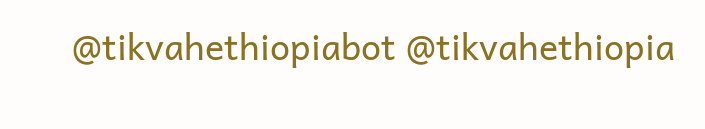@tikvahethiopiabot @tikvahethiopia